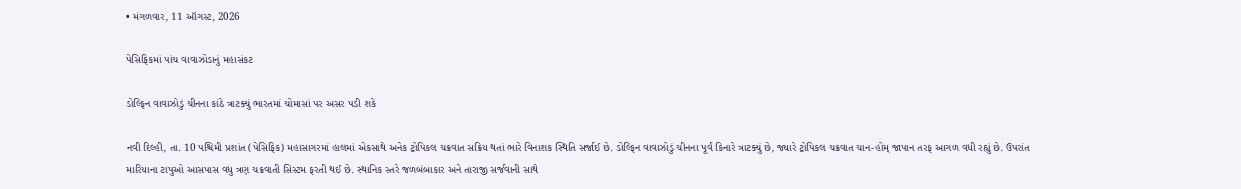• મંગળવાર, 11 ઑગસ્ટ, 2026

પેસિફિકમાં પાંચ વાવાઝોડાનું મહાસંકટ

ડોલ્ફિન વાવાઝોડું ચીનના કાંઠે ત્રાટક્યું ભારતમાં ચોમાસાં પર અસર પડી શકે

નવી દિલ્હી, તા. 10 પશ્ચિમી પ્રશાંત (પેસિફિક) મહાસાગરમાં હાલમાં એકસાથે અનેક ટ્રોપિકલ ચક્રવાત સક્રિય થતાં ભારે વિનાશક સ્થિતિ સર્જાઈ છે. ડોલ્ફિન વાવાઝોડું ચીનના પૂર્વ કિનારે ત્રાટક્યું છે, જ્યારે ટ્રોપિકલ ચક્રવાત ચાન-હોમ્ જાપાન તરફ આગળ વધી રહ્યું છે. ઉપરાંત મારિયાના ટાપુઓ આસપાસ વધુ ત્રણ ચક્રવાતી સિસ્ટમ ફરતી થઈ છે. સ્થાનિક સ્તરે જળબંબાકાર અને તારાજી સર્જવાની સાથે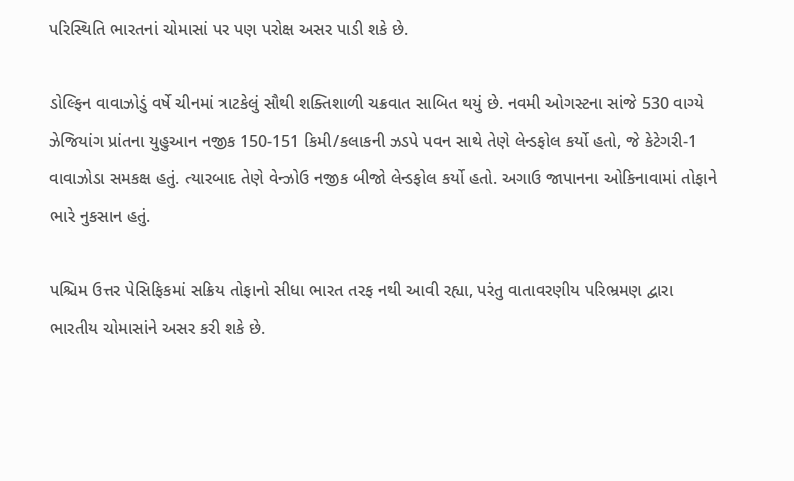પરિસ્થિતિ ભારતનાં ચોમાસાં પર પણ પરોક્ષ અસર પાડી શકે છે.

ડોલ્ફિન વાવાઝોડું વર્ષે ચીનમાં ત્રાટકેલું સૌથી શક્તિશાળી ચક્રવાત સાબિત થયું છે. નવમી ઓગસ્ટના સાંજે 530 વાગ્યે ઝેજિયાંગ પ્રાંતના યુહુઆન નજીક 150-151 કિમી/કલાકની ઝડપે પવન સાથે તેણે લેન્ડફોલ કર્યો હતો, જે કેટેગરી-1 વાવાઝોડા સમકક્ષ હતું. ત્યારબાદ તેણે વેન્ઝોઉ નજીક બીજો લેન્ડફોલ કર્યો હતો. અગાઉ જાપાનના ઓકિનાવામાં તોફાને ભારે નુકસાન હતું.

પશ્ચિમ ઉત્તર પેસિફિકમાં સક્રિય તોફાનો સીધા ભારત તરફ નથી આવી રહ્યા, પરંતુ વાતાવરણીય પરિભ્રમણ દ્વારા ભારતીય ચોમાસાંને અસર કરી શકે છે.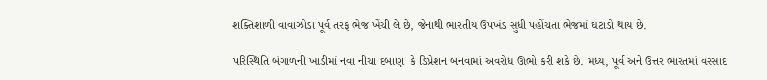શક્તિશાળી વાવાઝોડા પૂર્વ તરફ ભેજ ખેંચી લે છે, જેનાથી ભારતીય ઉપખંડ સુધી પહોંચતા ભેજમાં ઘટાડો થાય છે.

પરિસ્થિતિ બંગાળની ખાડીમાં નવા નીચા દબાણ  કે ડિપ્રેશન બનવામાં અવરોધ ઊભો કરી શકે છે. મધ્ય, પૂર્વ અને ઉત્તર ભારતમાં વરસાદ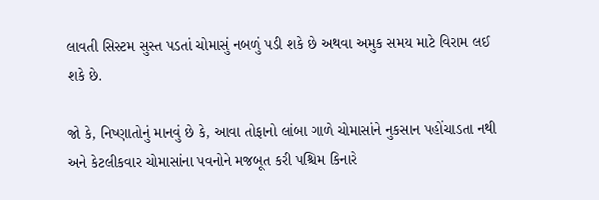લાવતી સિસ્ટમ સુસ્ત પડતાં ચોમાસું નબળું પડી શકે છે અથવા અમુક સમય માટે વિરામ લઈ શકે છે.

જો કે, નિષ્ણાતોનું માનવું છે કે, આવા તોફાનો લાંબા ગાળે ચોમાસાંને નુકસાન પહોંચાડતા નથી અને કેટલીકવાર ચોમાસાંના પવનોને મજબૂત કરી પશ્ચિમ કિનારે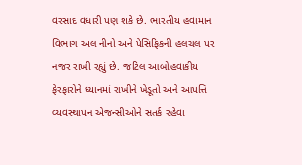વરસાદ વધારી પણ શકે છે. ભારતીય હવામાન વિભાગ અલ નીનો અને પેસિફિકની હલચલ પર નજર રાખી રહ્યું છે. જટિલ આબોહવાકીય ફેરફારોને ધ્યાનમાં રાખીને ખેડૂતો અને આપત્તિ વ્યવસ્થાપન એજન્સીઓને સતર્ક રહેવા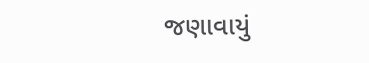જણાવાયું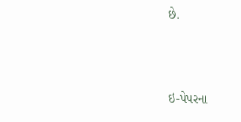છે.



ઇ-પેપરના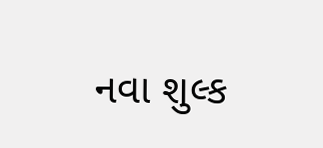નવા શુલ્ક